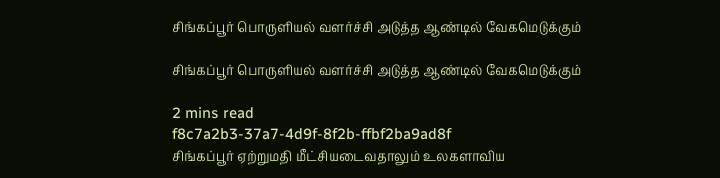சிங்கப்பூர் பொருளியல் வளர்ச்சி அடுத்த ஆண்டில் வேகமெடுக்கும்

சிங்கப்பூர் பொருளியல் வளர்ச்சி அடுத்த ஆண்டில் வேகமெடுக்கும்

2 mins read
f8c7a2b3-37a7-4d9f-8f2b-ffbf2ba9ad8f
சிங்கப்பூர் ஏற்றுமதி மீட்சியடைவதாலும் உலகளாவிய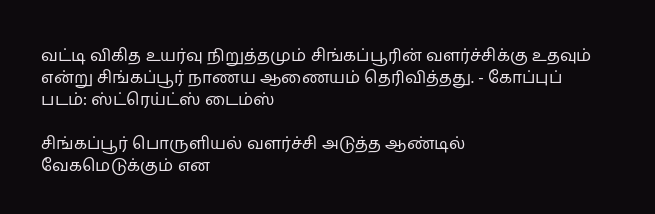வட்டி விகித உயர்வு நிறுத்தமும் சிங்கப்பூரின் வளர்ச்சிக்கு உதவும் என்று சிங்கப்பூர் நாணய ஆணையம் தெரிவித்தது. - கோப்புப் படம்: ஸ்ட்ரெய்ட்ஸ் டைம்ஸ்

சிங்கப்பூர் பொருளியல் வளர்ச்சி அடுத்த ஆண்டில் வேகமெடுக்கும் என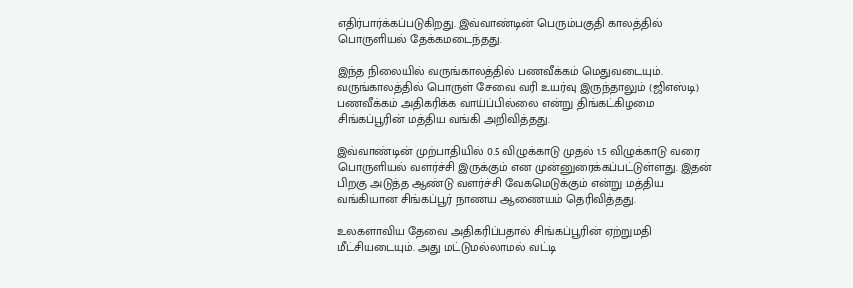எதிர்பார்க்கப்படுகிறது. இவ்வாண்டின் பெரும்பகுதி காலத்தில் பொருளியல் தேக்கமடைந்தது.

இந்த நிலையில் வருங்காலத்தில் பணவீக்கம் மெதுவடையும். வருங்காலத்தில் பொருள் சேவை வரி உயர்வு இருந்தாலும் (ஜிஎஸ்டி) பணவீக்கம் அதிகரிக்க வாய்ப்பில்லை என்று திங்கட்கிழமை சிங்கப்பூரின் மத்திய வங்கி அறிவித்தது.

இவ்வாண்டின் முற்பாதியில் 0.5 விழுக்காடு முதல் 1.5 விழுக்காடு வரை பொருளியல் வளர்ச்சி இருக்கும் என முன்னுரைக்கப்பட்டுள்ளது. இதன் பிறகு அடுத்த ஆண்டு வளர்ச்சி வேகமெடுக்கும் என்று மத்திய வங்கியான சிங்கப்பூர் நாணய ஆணையம் தெரிவித்தது.

உலகளாவிய தேவை அதிகரிப்பதால் சிங்கப்பூரின் ஏற்றுமதி மீட்சியடையும். அது மட்டுமல்லாமல் வட்டி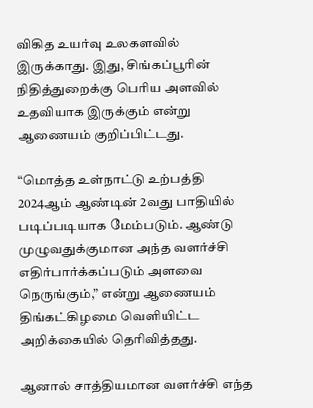விகித உயர்வு உலகளவில் இருக்காது. இது, சிங்கப்பூரின் நிதித்துறைக்கு பெரிய அளவில் உதவியாக இருக்கும் என்று ஆணையம் குறிப்பிட்டது.

“மொத்த உள்நாட்டு உற்பத்தி 2024ஆம் ஆண்டின் 2வது பாதியில் படிப்படியாக மேம்படும். ஆண்டு முழுவதுக்குமான அந்த வளர்ச்சி எதிர்பார்க்கப்படும் அளவை நெருங்கும்,” என்று ஆணையம் திங்கட்கிழமை வெளியிட்ட அறிக்கையில் தெரிவித்தது.

ஆனால் சாத்தியமான வளர்ச்சி எந்த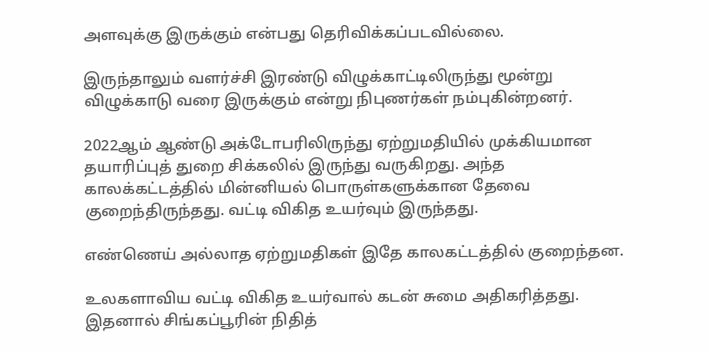அளவுக்கு இருக்கும் என்பது தெரிவிக்கப்படவில்லை.

இருந்தாலும் வளர்ச்சி இரண்டு விழுக்காட்டிலிருந்து மூன்று விழுக்காடு வரை இருக்கும் என்று நிபுணர்கள் நம்புகின்றனர்.

2022ஆம் ஆண்டு அக்டோபரிலிருந்து ஏற்றுமதியில் முக்கியமான தயாரிப்புத் துறை சிக்கலில் இருந்து வருகிறது. அந்த காலக்கட்டத்தில் மின்னியல் பொருள்களுக்கான தேவை குறைந்திருந்தது. வட்டி விகித உயர்வும் இருந்தது.

எண்ணெய் அல்லாத ஏற்றுமதிகள் இதே காலகட்டத்தில் குறைந்தன.

உலகளாவிய வட்டி விகித உயர்வால் கடன் சுமை அதிகரித்தது. இதனால் சிங்கப்பூரின் நிதித்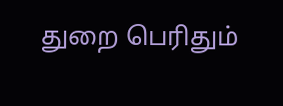துறை பெரிதும்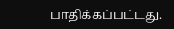பாதிக்கப்பட்டது.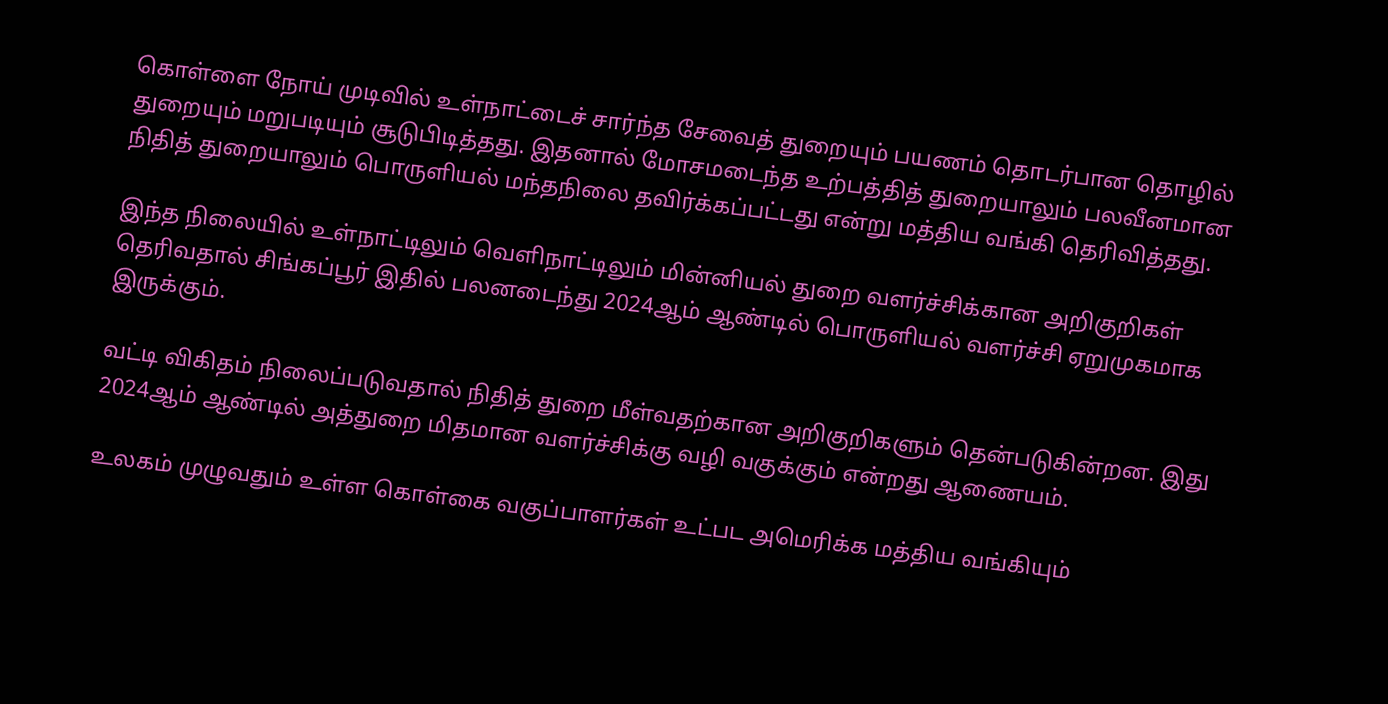கொள்ளை நோய் முடிவில் உள்நாட்டைச் சார்ந்த சேவைத் துறையும் பயணம் தொடர்பான தொழில் துறையும் மறுபடியும் சூடுபிடித்தது. இதனால் மோசமடைந்த உற்பத்தித் துறையாலும் பலவீனமான நிதித் துறையாலும் பொருளியல் மந்தநிலை தவிர்க்கப்பட்டது என்று மத்திய வங்கி தெரிவித்தது.

இந்த நிலையில் உள்நாட்டிலும் வெளிநாட்டிலும் மின்னியல் துறை வளர்ச்சிக்கான அறிகுறிகள் தெரிவதால் சிங்கப்பூர் இதில் பலனடைந்து 2024ஆம் ஆண்டில் பொருளியல் வளர்ச்சி ஏறுமுகமாக இருக்கும்.

வட்டி விகிதம் நிலைப்படுவதால் நிதித் துறை மீள்வதற்கான அறிகுறிகளும் தென்படுகின்றன. இது 2024ஆம் ஆண்டில் அத்துறை மிதமான வளர்ச்சிக்கு வழி வகுக்கும் என்றது ஆணையம்.

உலகம் முழுவதும் உள்ள கொள்கை வகுப்பாளர்கள் உட்பட அமெரிக்க மத்திய வங்கியும்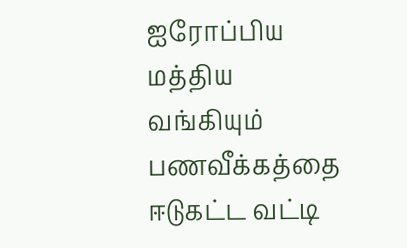ஐரோப்பிய மத்திய வங்கியும் பணவீக்கத்தை ஈடுகட்ட வட்டி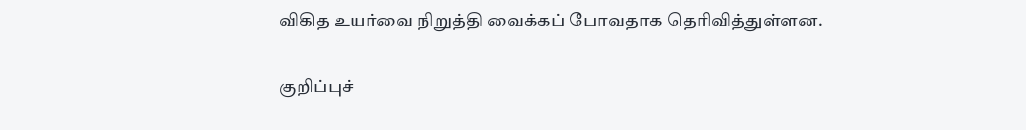விகித உயர்வை நிறுத்தி வைக்கப் போவதாக தெரிவித்துள்ளன.

குறிப்புச்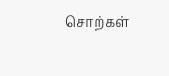சொற்கள்